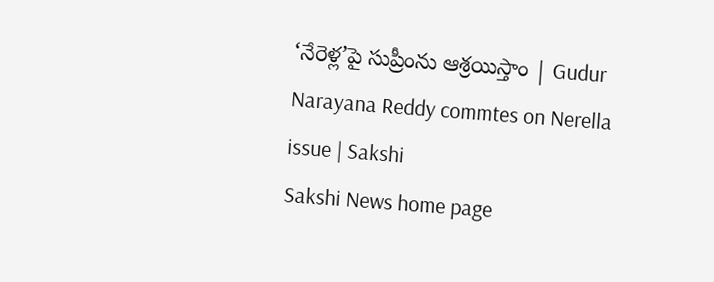‘నేరెళ్ల’పై సుప్రీంను ఆశ్రయిస్తాం | Gudur Narayana Reddy commtes on Nerella issue | Sakshi
Sakshi News home page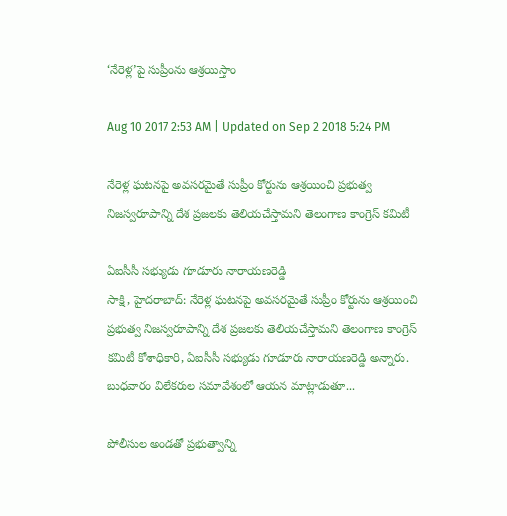‘నేరెళ్ల’పై సుప్రీంను ఆశ్రయిస్తాం

Aug 10 2017 2:53 AM | Updated on Sep 2 2018 5:24 PM

నేరెళ్ల ఘటనపై అవసరమైతే సుప్రీం కోర్టును ఆశ్రయించి ప్రభుత్వ నిజస్వరూపాన్ని దేశ ప్రజలకు తెలియచేస్తామని తెలంగాణ కాంగ్రెస్‌ కమిటీ

ఏఐసీసీ సభ్యుడు గూడూరు నారాయణరెడ్డి
సాక్షి, హైదరాబాద్‌: నేరెళ్ల ఘటనపై అవసరమైతే సుప్రీం కోర్టును ఆశ్రయించి ప్రభుత్వ నిజస్వరూపాన్ని దేశ ప్రజలకు తెలియచేస్తామని తెలంగాణ కాంగ్రెస్‌ కమిటీ కోశాధికారి, ఏఐసీసీ సభ్యుడు గూడూరు నారాయణరెడ్డి అన్నారు. బుధవారం విలేకరుల సమావేశంలో ఆయన మాట్లాడుతూ...

పోలీసుల అండతో ప్రభుత్వాన్ని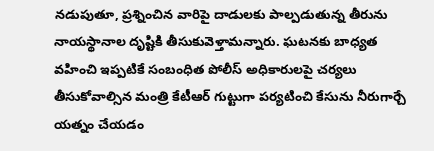నడుపుతూ, ప్రశ్నించిన వారిపై దాడులకు పాల్పడుతున్న తీరును నాయస్థానాల దృష్టికి తీసుకువెళ్తామన్నారు. ఘటనకు బాధ్యత వహించి ఇప్పటికే సంబంధిత పోలీస్‌ అధికారులపై చర్యలు తీసుకోవాల్సిన మంత్రి కేటీఆర్‌ గుట్టుగా పర్యటించి కేసును నీరుగార్చే యత్నం చేయడం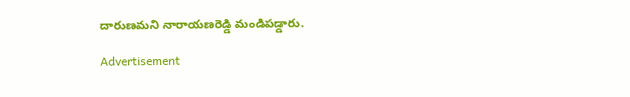దారుణమని నారాయణరెడ్డి మండిపడ్డారు.

Advertisement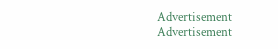Advertisement
Advertisement